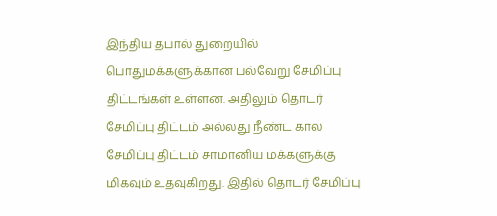இந்திய தபால் துறையில் பொதுமக்களுக்கான பல்வேறு சேமிப்பு திட்டங்கள் உள்ளன. அதிலும் தொடர் சேமிப்பு திட்டம் அல்லது நீண்ட கால சேமிப்பு திட்டம் சாமானிய மக்களுக்கு மிகவும் உதவுகிறது. இதில் தொடர் சேமிப்பு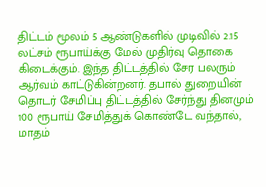திட்டம் மூலம் 5 ஆண்டுகளில் முடிவில் 2.15 லட்சம் ரூபாய்க்கு மேல் முதிர்வு தொகை கிடைக்கும். இந்த திட்டத்தில் சேர பலரும் ஆர்வம் காட்டுகின்றனர். தபால் துறையின் தொடர் சேமிப்பு திட்டத்தில் சேர்ந்து தினமும் 100 ரூபாய் சேமித்துக் கொண்டே வந்தால், மாதம்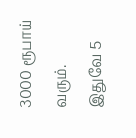3000 ரூபாய் வரும்.
இதுவே 5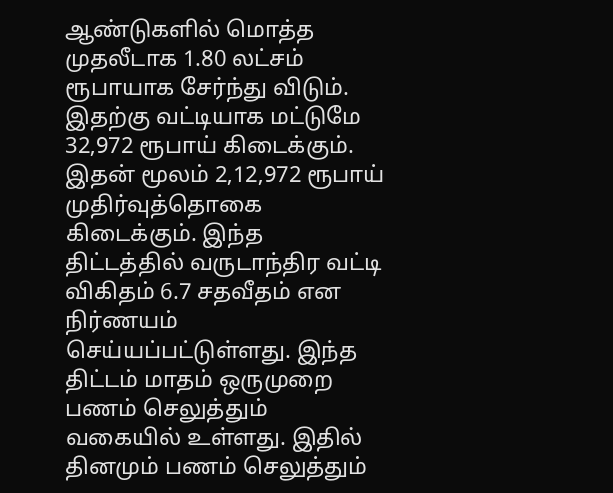ஆண்டுகளில் மொத்த முதலீடாக 1.80 லட்சம் ரூபாயாக சேர்ந்து விடும். இதற்கு வட்டியாக மட்டுமே 32,972 ரூபாய் கிடைக்கும். இதன் மூலம் 2,12,972 ரூபாய் முதிர்வுத்தொகை கிடைக்கும். இந்த திட்டத்தில் வருடாந்திர வட்டி விகிதம் 6.7 சதவீதம் என நிர்ணயம் செய்யப்பட்டுள்ளது. இந்த திட்டம் மாதம் ஒருமுறை பணம் செலுத்தும் வகையில் உள்ளது. இதில் தினமும் பணம் செலுத்தும்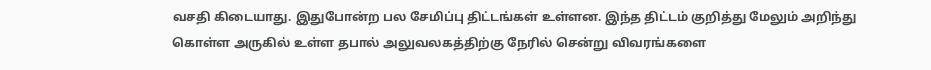வசதி கிடையாது. இதுபோன்ற பல சேமிப்பு திட்டங்கள் உள்ளன. இந்த திட்டம் குறித்து மேலும் அறிந்து கொள்ள அருகில் உள்ள தபால் அலுவலகத்திற்கு நேரில் சென்று விவரங்களை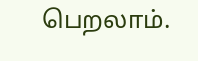பெறலாம்.